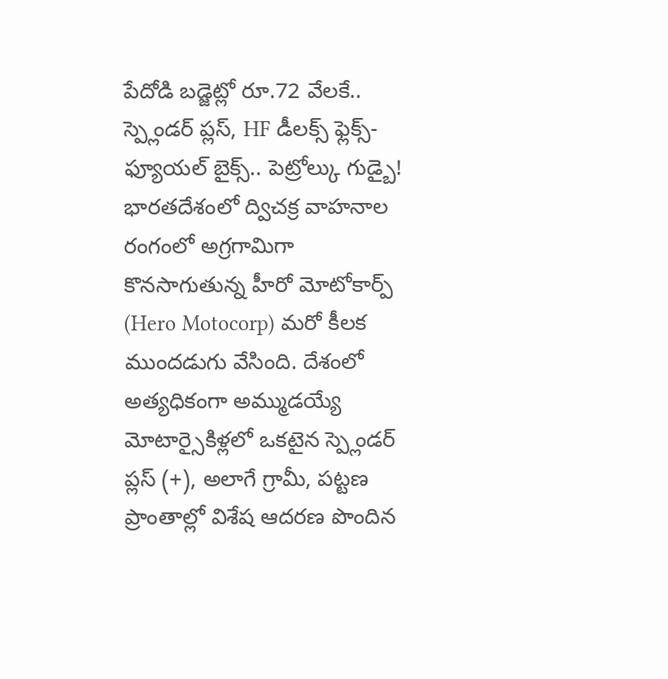పేదోడి బడ్జెట్లో రూ.72 వేలకే.. స్ప్లెండర్ ప్లస్, HF డీలక్స్ ఫ్లెక్స్-ఫ్యూయల్ బైక్స్.. పెట్రోల్కు గుడ్బై!
భారతదేశంలో ద్విచక్ర వాహనాల రంగంలో అగ్రగామిగా కొనసాగుతున్న హీరో మోటోకార్ప్ (Hero Motocorp) మరో కీలక ముందడుగు వేసింది. దేశంలో అత్యధికంగా అమ్ముడయ్యే మోటార్సైకిళ్లలో ఒకటైన స్ప్లెండర్ ప్లస్ (+), అలాగే గ్రామీ, పట్టణ ప్రాంతాల్లో విశేష ఆదరణ పొందిన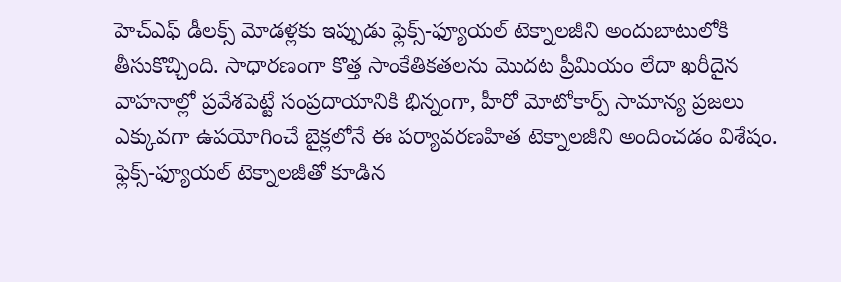హెచ్ఎఫ్ డీలక్స్ మోడళ్లకు ఇప్పుడు ఫ్లెక్స్-ఫ్యూయల్ టెక్నాలజీని అందుబాటులోకి తీసుకొచ్చింది. సాధారణంగా కొత్త సాంకేతికతలను మొదట ప్రీమియం లేదా ఖరీదైన వాహనాల్లో ప్రవేశపెట్టే సంప్రదాయానికి భిన్నంగా, హీరో మోటోకార్ప్ సామాన్య ప్రజలు ఎక్కువగా ఉపయోగించే బైక్లలోనే ఈ పర్యావరణహిత టెక్నాలజీని అందించడం విశేషం. ఫ్లెక్స్-ఫ్యూయల్ టెక్నాలజీతో కూడిన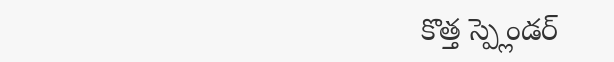కొత్త స్ప్లెండర్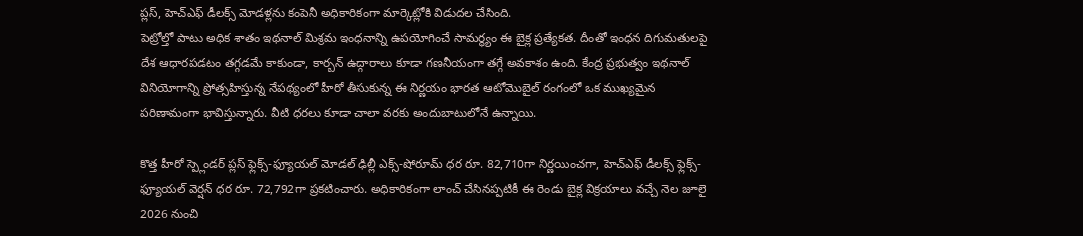ప్లస్, హెచ్ఎఫ్ డీలక్స్ మోడళ్లను కంపెనీ అధికారికంగా మార్కెట్లోకి విడుదల చేసింది.
పెట్రోల్తో పాటు అధిక శాతం ఇథనాల్ మిశ్రమ ఇంధనాన్ని ఉపయోగించే సామర్థ్యం ఈ బైక్ల ప్రత్యేకత. దీంతో ఇంధన దిగుమతులపై దేశ ఆధారపడటం తగ్గడమే కాకుండా, కార్బన్ ఉద్గారాలు కూడా గణనీయంగా తగ్గే అవకాశం ఉంది. కేంద్ర ప్రభుత్వం ఇథనాల్ వినియోగాన్ని ప్రోత్సహిస్తున్న నేపథ్యంలో హీరో తీసుకున్న ఈ నిర్ణయం భారత ఆటోమొబైల్ రంగంలో ఒక ముఖ్యమైన పరిణామంగా భావిస్తున్నారు. వీటి ధరలు కూడా చాలా వరకు అందుబాటులోనే ఉన్నాయి.

కొత్త హీరో స్ప్లెండర్ ప్లస్ ఫ్లెక్స్-ఫ్యూయల్ మోడల్ ఢిల్లీ ఎక్స్-షోరూమ్ ధర రూ. 82,710గా నిర్ణయించగా, హెచ్ఎఫ్ డీలక్స్ ఫ్లెక్స్-ఫ్యూయల్ వెర్షన్ ధర రూ. 72,792గా ప్రకటించారు. అధికారికంగా లాంచ్ చేసినప్పటికీ ఈ రెండు బైక్ల విక్రయాలు వచ్చే నెల జూలై 2026 నుంచి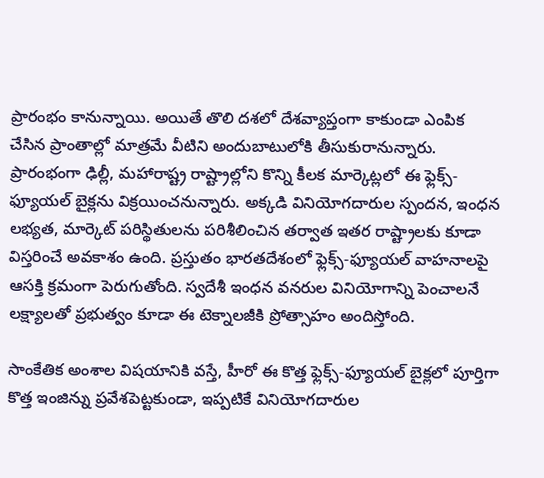ప్రారంభం కానున్నాయి. అయితే తొలి దశలో దేశవ్యాప్తంగా కాకుండా ఎంపిక చేసిన ప్రాంతాల్లో మాత్రమే వీటిని అందుబాటులోకి తీసుకురానున్నారు.
ప్రారంభంగా ఢిల్లీ, మహారాష్ట్ర రాష్ట్రాల్లోని కొన్ని కీలక మార్కెట్లలో ఈ ఫ్లెక్స్-ఫ్యూయల్ బైక్లను విక్రయించనున్నారు. అక్కడి వినియోగదారుల స్పందన, ఇంధన లభ్యత, మార్కెట్ పరిస్థితులను పరిశీలించిన తర్వాత ఇతర రాష్ట్రాలకు కూడా విస్తరించే అవకాశం ఉంది. ప్రస్తుతం భారతదేశంలో ఫ్లెక్స్-ఫ్యూయల్ వాహనాలపై ఆసక్తి క్రమంగా పెరుగుతోంది. స్వదేశీ ఇంధన వనరుల వినియోగాన్ని పెంచాలనే లక్ష్యాలతో ప్రభుత్వం కూడా ఈ టెక్నాలజీకి ప్రోత్సాహం అందిస్తోంది.

సాంకేతిక అంశాల విషయానికి వస్తే, హీరో ఈ కొత్త ఫ్లెక్స్-ఫ్యూయల్ బైక్లలో పూర్తిగా కొత్త ఇంజిన్ను ప్రవేశపెట్టకుండా, ఇప్పటికే వినియోగదారుల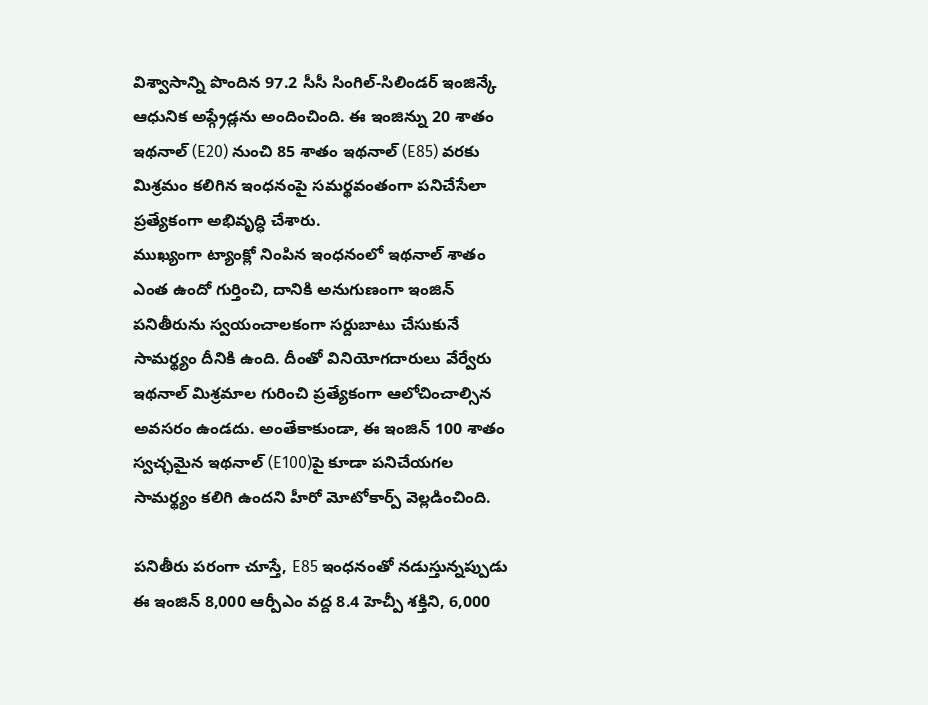విశ్వాసాన్ని పొందిన 97.2 సీసీ సింగిల్-సిలిండర్ ఇంజిన్కే ఆధునిక అప్గ్రేడ్లను అందించింది. ఈ ఇంజిన్ను 20 శాతం ఇథనాల్ (E20) నుంచి 85 శాతం ఇథనాల్ (E85) వరకు మిశ్రమం కలిగిన ఇంధనంపై సమర్థవంతంగా పనిచేసేలా ప్రత్యేకంగా అభివృద్ధి చేశారు.
ముఖ్యంగా ట్యాంక్లో నింపిన ఇంధనంలో ఇథనాల్ శాతం ఎంత ఉందో గుర్తించి, దానికి అనుగుణంగా ఇంజిన్ పనితీరును స్వయంచాలకంగా సర్దుబాటు చేసుకునే సామర్థ్యం దీనికి ఉంది. దీంతో వినియోగదారులు వేర్వేరు ఇథనాల్ మిశ్రమాల గురించి ప్రత్యేకంగా ఆలోచించాల్సిన అవసరం ఉండదు. అంతేకాకుండా, ఈ ఇంజిన్ 100 శాతం స్వచ్ఛమైన ఇథనాల్ (E100)పై కూడా పనిచేయగల సామర్థ్యం కలిగి ఉందని హీరో మోటోకార్ప్ వెల్లడించింది.

పనితీరు పరంగా చూస్తే, E85 ఇంధనంతో నడుస్తున్నప్పుడు ఈ ఇంజిన్ 8,000 ఆర్పీఎం వద్ద 8.4 హెచ్పీ శక్తిని, 6,000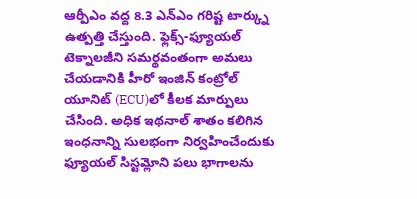ఆర్పీఎం వద్ద 8.3 ఎన్ఎం గరిష్ట టార్క్ను ఉత్పత్తి చేస్తుంది. ఫ్లెక్స్-ఫ్యూయల్ టెక్నాలజీని సమర్థవంతంగా అమలు చేయడానికి హీరో ఇంజిన్ కంట్రోల్ యూనిట్ (ECU)లో కీలక మార్పులు చేసింది. అధిక ఇథనాల్ శాతం కలిగిన ఇంధనాన్ని సులభంగా నిర్వహించేందుకు ఫ్యూయల్ సిస్టమ్లోని పలు భాగాలను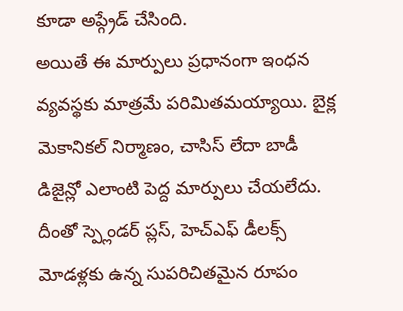కూడా అప్గ్రేడ్ చేసింది.
అయితే ఈ మార్పులు ప్రధానంగా ఇంధన వ్యవస్థకు మాత్రమే పరిమితమయ్యాయి. బైక్ల మెకానికల్ నిర్మాణం, చాసిస్ లేదా బాడీ డిజైన్లో ఎలాంటి పెద్ద మార్పులు చేయలేదు. దీంతో స్ప్లెండర్ ప్లస్, హెచ్ఎఫ్ డీలక్స్ మోడళ్లకు ఉన్న సుపరిచితమైన రూపం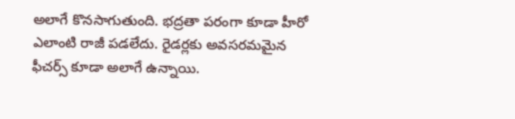అలాగే కొనసాగుతుంది. భద్రతా పరంగా కూడా హీరో ఎలాంటి రాజీ పడలేదు. రైడర్లకు అవసరమమైన ఫీచర్స్ కూడా అలాగే ఉన్నాయి.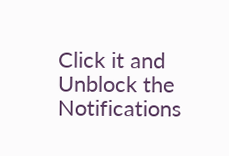Click it and Unblock the Notifications